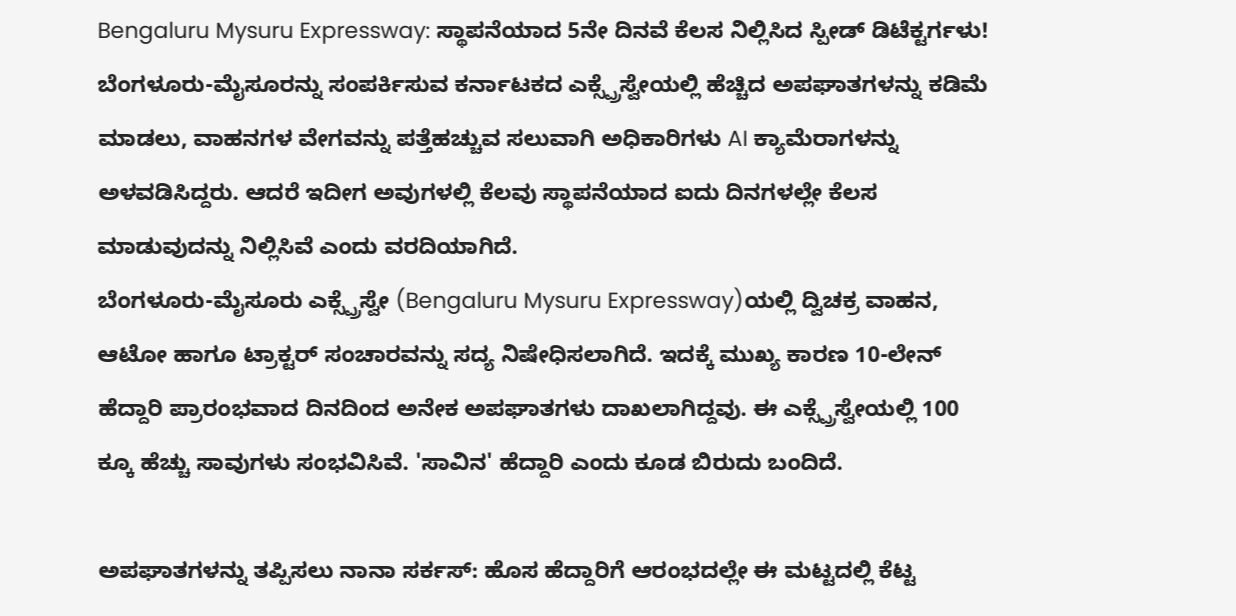Bengaluru Mysuru Expressway: ಸ್ಥಾಪನೆಯಾದ 5ನೇ ದಿನವೆ ಕೆಲಸ ನಿಲ್ಲಿಸಿದ ಸ್ಪೀಡ್ ಡಿಟೆಕ್ಟರ್ಗಳು!
ಬೆಂಗಳೂರು-ಮೈಸೂರನ್ನು ಸಂಪರ್ಕಿಸುವ ಕರ್ನಾಟಕದ ಎಕ್ಸ್ಪ್ರೆಸ್ವೇಯಲ್ಲಿ ಹೆಚ್ಚಿದ ಅಪಘಾತಗಳನ್ನು ಕಡಿಮೆ ಮಾಡಲು, ವಾಹನಗಳ ವೇಗವನ್ನು ಪತ್ತೆಹಚ್ಚುವ ಸಲುವಾಗಿ ಅಧಿಕಾರಿಗಳು AI ಕ್ಯಾಮೆರಾಗಳನ್ನು ಅಳವಡಿಸಿದ್ದರು. ಆದರೆ ಇದೀಗ ಅವುಗಳಲ್ಲಿ ಕೆಲವು ಸ್ಥಾಪನೆಯಾದ ಐದು ದಿನಗಳಲ್ಲೇ ಕೆಲಸ ಮಾಡುವುದನ್ನು ನಿಲ್ಲಿಸಿವೆ ಎಂದು ವರದಿಯಾಗಿದೆ.
ಬೆಂಗಳೂರು-ಮೈಸೂರು ಎಕ್ಸ್ಪ್ರೆಸ್ವೇ (Bengaluru Mysuru Expressway)ಯಲ್ಲಿ ದ್ವಿಚಕ್ರ ವಾಹನ, ಆಟೋ ಹಾಗೂ ಟ್ರಾಕ್ಟರ್ ಸಂಚಾರವನ್ನು ಸದ್ಯ ನಿಷೇಧಿಸಲಾಗಿದೆ. ಇದಕ್ಕೆ ಮುಖ್ಯ ಕಾರಣ 10-ಲೇನ್ ಹೆದ್ದಾರಿ ಪ್ರಾರಂಭವಾದ ದಿನದಿಂದ ಅನೇಕ ಅಪಘಾತಗಳು ದಾಖಲಾಗಿದ್ದವು. ಈ ಎಕ್ಸ್ಪ್ರೆಸ್ವೇಯಲ್ಲಿ 100 ಕ್ಕೂ ಹೆಚ್ಚು ಸಾವುಗಳು ಸಂಭವಿಸಿವೆ. 'ಸಾವಿನ' ಹೆದ್ದಾರಿ ಎಂದು ಕೂಡ ಬಿರುದು ಬಂದಿದೆ.

ಅಪಘಾತಗಳನ್ನು ತಪ್ಪಿಸಲು ನಾನಾ ಸರ್ಕಸ್: ಹೊಸ ಹೆದ್ದಾರಿಗೆ ಆರಂಭದಲ್ಲೇ ಈ ಮಟ್ಟದಲ್ಲಿ ಕೆಟ್ಟ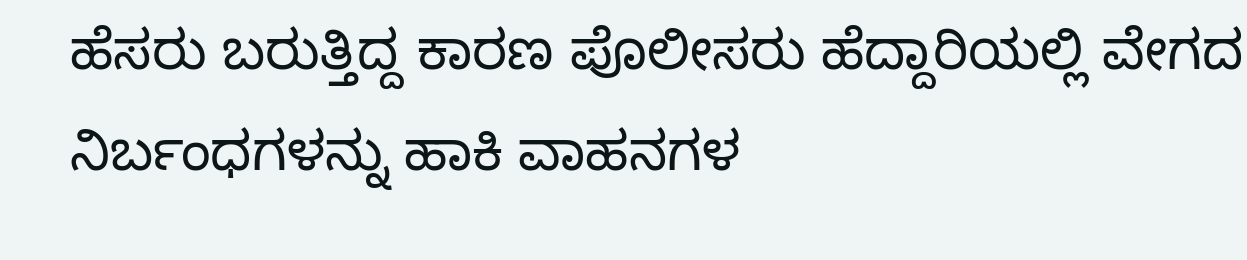ಹೆಸರು ಬರುತ್ತಿದ್ದ ಕಾರಣ ಪೊಲೀಸರು ಹೆದ್ದಾರಿಯಲ್ಲಿ ವೇಗದ ನಿರ್ಬಂಧಗಳನ್ನು ಹಾಕಿ ವಾಹನಗಳ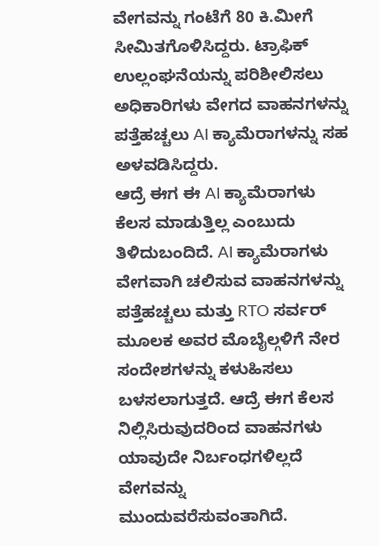ವೇಗವನ್ನು ಗಂಟೆಗೆ 80 ಕಿ.ಮೀಗೆ ಸೀಮಿತಗೊಳಿಸಿದ್ದರು. ಟ್ರಾಫಿಕ್ ಉಲ್ಲಂಘನೆಯನ್ನು ಪರಿಶೀಲಿಸಲು ಅಧಿಕಾರಿಗಳು ವೇಗದ ವಾಹನಗಳನ್ನು ಪತ್ತೆಹಚ್ಚಲು AI ಕ್ಯಾಮೆರಾಗಳನ್ನು ಸಹ ಅಳವಡಿಸಿದ್ದರು.
ಆದ್ರೆ ಈಗ ಈ AI ಕ್ಯಾಮೆರಾಗಳು ಕೆಲಸ ಮಾಡುತ್ತಿಲ್ಲ ಎಂಬುದು ತಿಳಿದುಬಂದಿದೆ. AI ಕ್ಯಾಮೆರಾಗಳು ವೇಗವಾಗಿ ಚಲಿಸುವ ವಾಹನಗಳನ್ನು ಪತ್ತೆಹಚ್ಚಲು ಮತ್ತು RTO ಸರ್ವರ್ ಮೂಲಕ ಅವರ ಮೊಬೈಲ್ಗಳಿಗೆ ನೇರ ಸಂದೇಶಗಳನ್ನು ಕಳುಹಿಸಲು ಬಳಸಲಾಗುತ್ತದೆ. ಆದ್ರೆ ಈಗ ಕೆಲಸ ನಿಲ್ಲಿಸಿರುವುದರಿಂದ ವಾಹನಗಳು ಯಾವುದೇ ನಿರ್ಬಂಧಗಳಿಲ್ಲದೆ ವೇಗವನ್ನು ಮುಂದುವರೆಸುವಂತಾಗಿದೆ.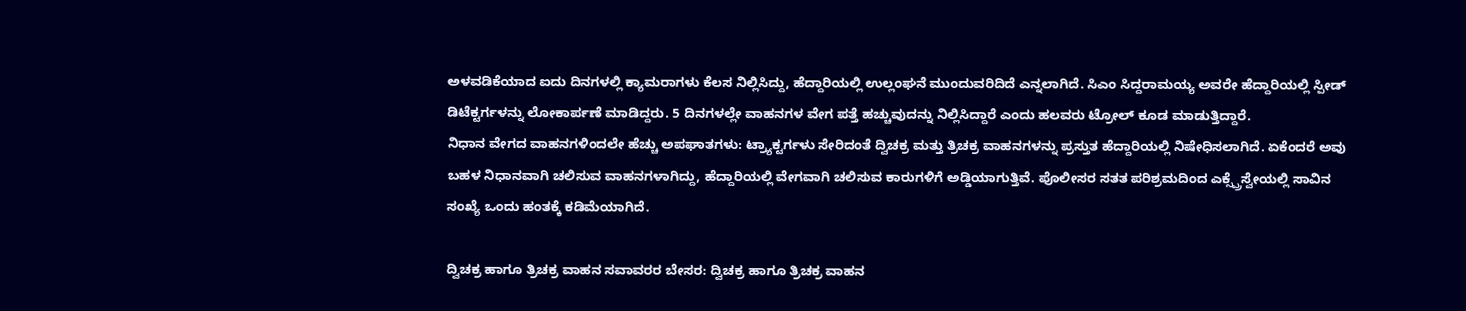ಅಳವಡಿಕೆಯಾದ ಐದು ದಿನಗಳಲ್ಲಿ ಕ್ಯಾಮರಾಗಳು ಕೆಲಸ ನಿಲ್ಲಿಸಿದ್ದು, ಹೆದ್ದಾರಿಯಲ್ಲಿ ಉಲ್ಲಂಘನೆ ಮುಂದುವರಿದಿದೆ ಎನ್ನಲಾಗಿದೆ. ಸಿಎಂ ಸಿದ್ದರಾಮಯ್ಯ ಅವರೇ ಹೆದ್ದಾರಿಯಲ್ಲಿ ಸ್ಪೀಡ್ ಡಿಟೆಕ್ಟರ್ಗಳನ್ನು ಲೋಕಾರ್ಪಣೆ ಮಾಡಿದ್ದರು. 5 ದಿನಗಳಲ್ಲೇ ವಾಹನಗಳ ವೇಗ ಪತ್ತೆ ಹಚ್ಚುವುದನ್ನು ನಿಲ್ಲಿಸಿದ್ದಾರೆ ಎಂದು ಹಲವರು ಟ್ರೋಲ್ ಕೂಡ ಮಾಡುತ್ತಿದ್ದಾರೆ.
ನಿಧಾನ ವೇಗದ ವಾಹನಗಳಿಂದಲೇ ಹೆಚ್ಚು ಅಪಘಾತಗಳು: ಟ್ರ್ಯಾಕ್ಟರ್ಗಳು ಸೇರಿದಂತೆ ದ್ವಿಚಕ್ರ ಮತ್ತು ತ್ರಿಚಕ್ರ ವಾಹನಗಳನ್ನು ಪ್ರಸ್ತುತ ಹೆದ್ದಾರಿಯಲ್ಲಿ ನಿಷೇಧಿಸಲಾಗಿದೆ. ಏಕೆಂದರೆ ಅವು ಬಹಳ ನಿಧಾನವಾಗಿ ಚಲಿಸುವ ವಾಹನಗಳಾಗಿದ್ದು, ಹೆದ್ದಾರಿಯಲ್ಲಿ ವೇಗವಾಗಿ ಚಲಿಸುವ ಕಾರುಗಳಿಗೆ ಅಡ್ಡಿಯಾಗುತ್ತಿವೆ. ಪೊಲೀಸರ ಸತತ ಪರಿಶ್ರಮದಿಂದ ಎಕ್ಸ್ಪ್ರೆಸ್ವೇಯಲ್ಲಿ ಸಾವಿನ ಸಂಖ್ಯೆ ಒಂದು ಹಂತಕ್ಕೆ ಕಡಿಮೆಯಾಗಿದೆ.

ದ್ವಿಚಕ್ರ ಹಾಗೂ ತ್ರಿಚಕ್ರ ವಾಹನ ಸವಾವರರ ಬೇಸರ: ದ್ವಿಚಕ್ರ ಹಾಗೂ ತ್ರಿಚಕ್ರ ವಾಹನ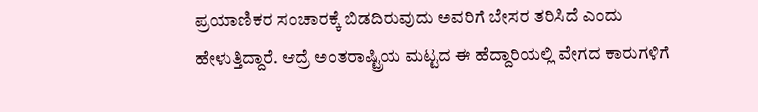ಪ್ರಯಾಣಿಕರ ಸಂಚಾರಕ್ಕೆ ಬಿಡದಿರುವುದು ಅವರಿಗೆ ಬೇಸರ ತರಿಸಿದೆ ಎಂದು ಹೇಳುತ್ತಿದ್ದಾರೆ. ಆದ್ರೆ ಅಂತರಾಷ್ಟ್ರಿಯ ಮಟ್ಟದ ಈ ಹೆದ್ದಾರಿಯಲ್ಲಿ ವೇಗದ ಕಾರುಗಳಿಗೆ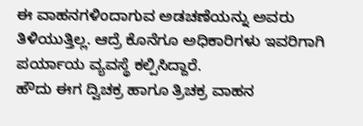ಈ ವಾಹನಗಳಿಂದಾಗುವ ಅಡಚಣೆಯನ್ನು ಅವರು ತಿಳಿಯುತ್ತಿಲ್ಲ. ಆದ್ರೆ ಕೊನೆಗೂ ಅಧಿಕಾರಿಗಳು ಇವರಿಗಾಗಿ ಪರ್ಯಾಯ ವ್ಯವಸ್ಥೆ ಕಲ್ಪಿಸಿದ್ದಾರೆ.
ಹೌದು ಈಗ ದ್ವಿಚಕ್ರ ಹಾಗೂ ತ್ರಿಚಕ್ರ ವಾಹನ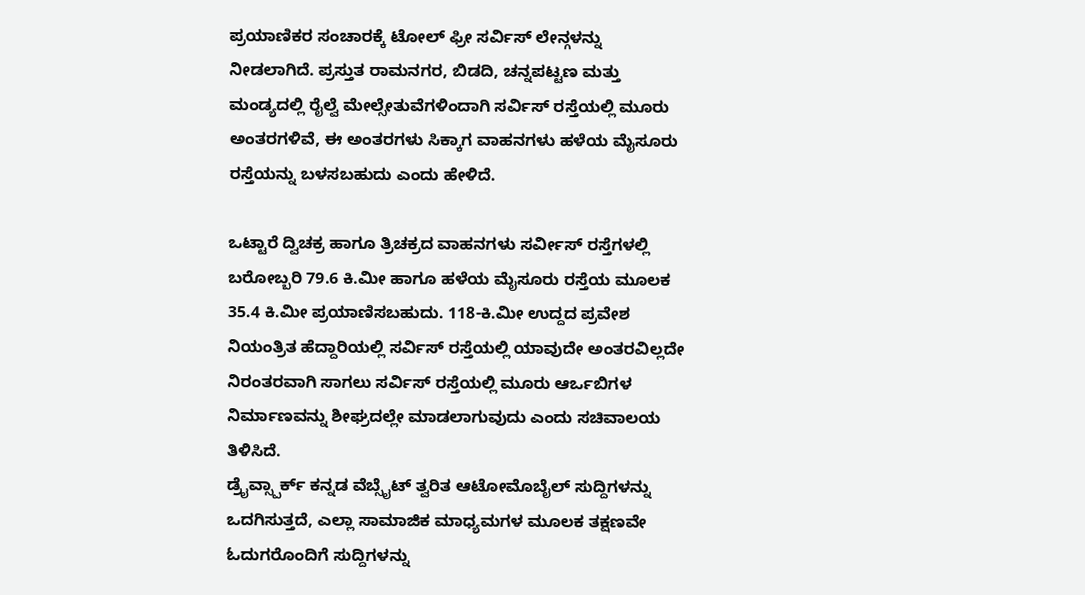ಪ್ರಯಾಣಿಕರ ಸಂಚಾರಕ್ಕೆ ಟೋಲ್ ಫ್ರೀ ಸರ್ವಿಸ್ ಲೇನ್ಗಳನ್ನು ನೀಡಲಾಗಿದೆ. ಪ್ರಸ್ತುತ ರಾಮನಗರ, ಬಿಡದಿ, ಚನ್ನಪಟ್ಟಣ ಮತ್ತು ಮಂಡ್ಯದಲ್ಲಿ ರೈಲ್ವೆ ಮೇಲ್ಸೇತುವೆಗಳಿಂದಾಗಿ ಸರ್ವಿಸ್ ರಸ್ತೆಯಲ್ಲಿ ಮೂರು ಅಂತರಗಳಿವೆ, ಈ ಅಂತರಗಳು ಸಿಕ್ಕಾಗ ವಾಹನಗಳು ಹಳೆಯ ಮೈಸೂರು ರಸ್ತೆಯನ್ನು ಬಳಸಬಹುದು ಎಂದು ಹೇಳಿದೆ.

ಒಟ್ಟಾರೆ ದ್ವಿಚಕ್ರ ಹಾಗೂ ತ್ರಿಚಕ್ರದ ವಾಹನಗಳು ಸರ್ವೀಸ್ ರಸ್ತೆಗಳಲ್ಲಿ ಬರೋಬ್ಬರಿ 79.6 ಕಿ.ಮೀ ಹಾಗೂ ಹಳೆಯ ಮೈಸೂರು ರಸ್ತೆಯ ಮೂಲಕ 35.4 ಕಿ.ಮೀ ಪ್ರಯಾಣಿಸಬಹುದು. 118-ಕಿ.ಮೀ ಉದ್ದದ ಪ್ರವೇಶ ನಿಯಂತ್ರಿತ ಹೆದ್ದಾರಿಯಲ್ಲಿ ಸರ್ವಿಸ್ ರಸ್ತೆಯಲ್ಲಿ ಯಾವುದೇ ಅಂತರವಿಲ್ಲದೇ ನಿರಂತರವಾಗಿ ಸಾಗಲು ಸರ್ವಿಸ್ ರಸ್ತೆಯಲ್ಲಿ ಮೂರು ಆರ್ಒಬಿಗಳ ನಿರ್ಮಾಣವನ್ನು ಶೀಘ್ರದಲ್ಲೇ ಮಾಡಲಾಗುವುದು ಎಂದು ಸಚಿವಾಲಯ ತಿಳಿಸಿದೆ.
ಡ್ರೈವ್ಸ್ಪಾರ್ಕ್ ಕನ್ನಡ ವೆಬ್ಸೈಟ್ ತ್ವರಿತ ಆಟೋಮೊಬೈಲ್ ಸುದ್ದಿಗಳನ್ನು ಒದಗಿಸುತ್ತದೆ, ಎಲ್ಲಾ ಸಾಮಾಜಿಕ ಮಾಧ್ಯಮಗಳ ಮೂಲಕ ತಕ್ಷಣವೇ ಓದುಗರೊಂದಿಗೆ ಸುದ್ದಿಗಳನ್ನು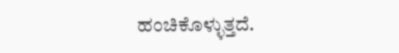ಹಂಚಿಕೊಳ್ಳುತ್ತದೆ.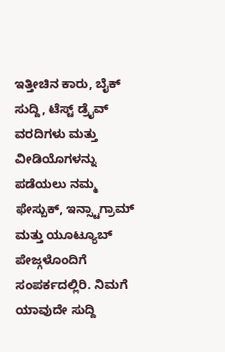ಇತ್ತೀಚಿನ ಕಾರು, ಬೈಕ್ ಸುದ್ದಿ, ಟೆಸ್ಟ್ ಡ್ರೈವ್ ವರದಿಗಳು ಮತ್ತು ವೀಡಿಯೊಗಳನ್ನು ಪಡೆಯಲು ನಮ್ಮ ಫೇಸ್ಬುಕ್, ಇನ್ಸ್ಟಾಗ್ರಾಮ್ ಮತ್ತು ಯೂಟ್ಯೂಬ್ ಪೇಜ್ಗಳೊಂದಿಗೆ ಸಂಪರ್ಕದಲ್ಲಿರಿ. ನಿಮಗೆ ಯಾವುದೇ ಸುದ್ದಿ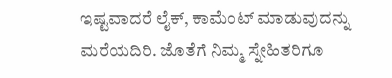ಇಷ್ಟವಾದರೆ ಲೈಕ್, ಕಾಮೆಂಟ್ ಮಾಡುವುದನ್ನು ಮರೆಯದಿರಿ. ಜೊತೆಗೆ ನಿಮ್ಮ ಸ್ನೇಹಿತರಿಗೂ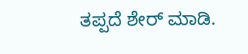ತಪ್ಪದೆ ಶೇರ್ ಮಾಡಿ.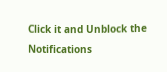Click it and Unblock the Notifications